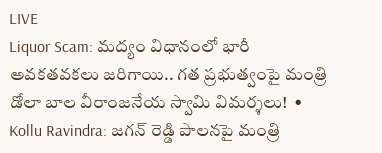LIVE
Liquor Scam: మద్యం విధానంలో భారీ అవకతవకలు జరిగాయి.. గత ప్రభుత్వంపై మంత్రి డోలా బాల వీరాంజనేయ స్వామి విమర్శలు!  •  Kollu Ravindra: జగన్ రెడ్డి పాలనపై మంత్రి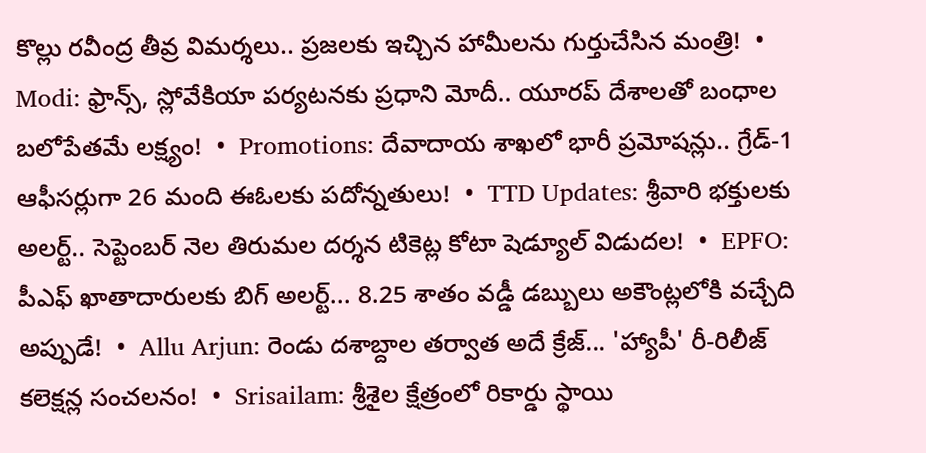కొల్లు రవీంద్ర తీవ్ర విమర్శలు.. ప్రజలకు ఇచ్చిన హామీలను గుర్తుచేసిన మంత్రి!  •  Modi: ఫ్రాన్స్, స్లోవేకియా పర్యటనకు ప్రధాని మోదీ.. యూరప్ దేశాలతో బంధాల బలోపేతమే లక్ష్యం!  •  Promotions: దేవాదాయ శాఖలో భారీ ప్రమోషన్లు.. గ్రేడ్-1 ఆఫీసర్లుగా 26 మంది ఈఓలకు పదోన్నతులు!  •  TTD Updates: శ్రీవారి భక్తులకు అలర్ట్.. సెప్టెంబర్ నెల తిరుమల దర్శన టికెట్ల కోటా షెడ్యూల్ విడుదల!  •  EPFO: పీఎఫ్ ఖాతాదారులకు బిగ్ అలర్ట్... 8.25 శాతం వడ్డీ డబ్బులు అకౌంట్లలోకి వచ్చేది అప్పుడే!  •  Allu Arjun: రెండు దశాబ్దాల తర్వాత అదే క్రేజ్... 'హ్యాపీ' రీ-రిలీజ్ కలెక్షన్ల సంచలనం!  •  Srisailam: శ్రీశైల క్షేత్రంలో రికార్డు స్థాయి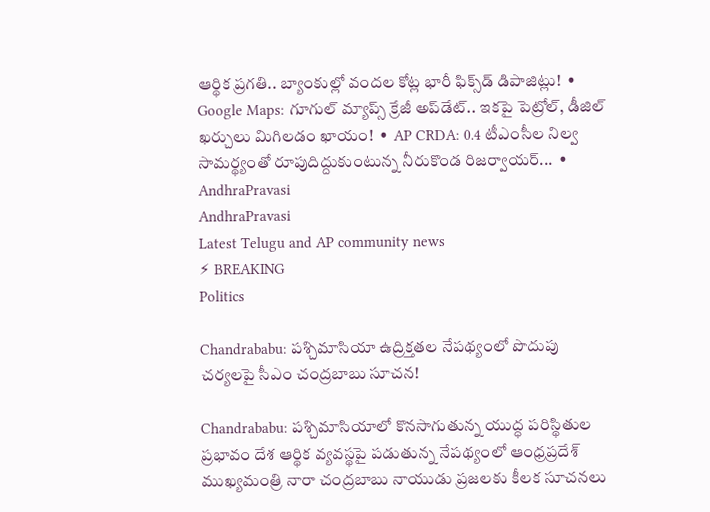ఆర్థిక ప్రగతి.. బ్యాంకుల్లో వందల కోట్ల భారీ ఫిక్స్‌డ్ డిపాజిట్లు!  •  Google Maps: గూగుల్ మ్యాప్స్ క్రేజీ అప్‌డేట్.. ఇకపై పెట్రోల్, డీజిల్ ఖర్చులు మిగిలడం ఖాయం!  •  AP CRDA: 0.4 టీఎంసీల నిల్వ సామర్థ్యంతో రూపుదిద్దుకుంటున్న నీరుకొండ రిజర్వాయర్...  •
AndhraPravasi
AndhraPravasi
Latest Telugu and AP community news
⚡ BREAKING
Politics

Chandrababu: పశ్చిమాసియా ఉద్రిక్తతల నేపథ్యంలో పొదుపు చర్యలపై సీఎం చంద్రబాబు సూచన!

Chandrababu: పశ్చిమాసియాలో కొనసాగుతున్న యుద్ధ పరిస్థితుల ప్రభావం దేశ ఆర్థిక వ్యవస్థపై పడుతున్న నేపథ్యంలో ఆంధ్రప్రదేశ్ ముఖ్యమంత్రి నారా చంద్రబాబు నాయుడు ప్రజలకు కీలక సూచనలు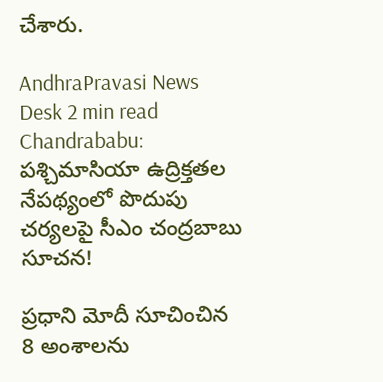చేశారు.

AndhraPravasi News Desk 2 min read
Chandrababu: పశ్చిమాసియా ఉద్రిక్తతల నేపథ్యంలో పొదుపు చర్యలపై సీఎం చంద్రబాబు సూచన!

ప్రధాని మోదీ సూచించిన 8 అంశాలను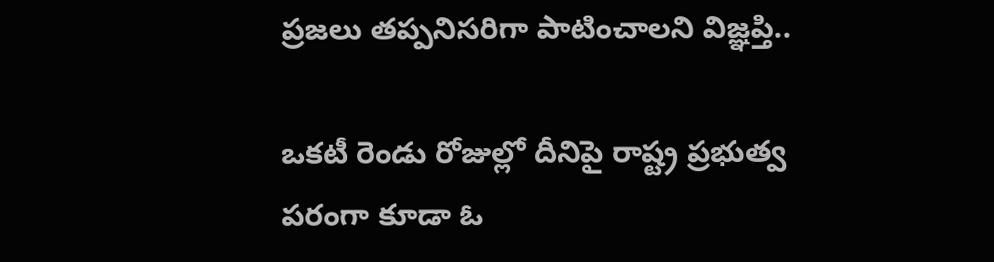ప్రజలు తప్పనిసరిగా పాటించాలని విజ్ఞప్తి..

ఒకటీ రెండు రోజుల్లో దీనిపై రాష్ట్ర ప్రభుత్వ పరంగా కూడా ఓ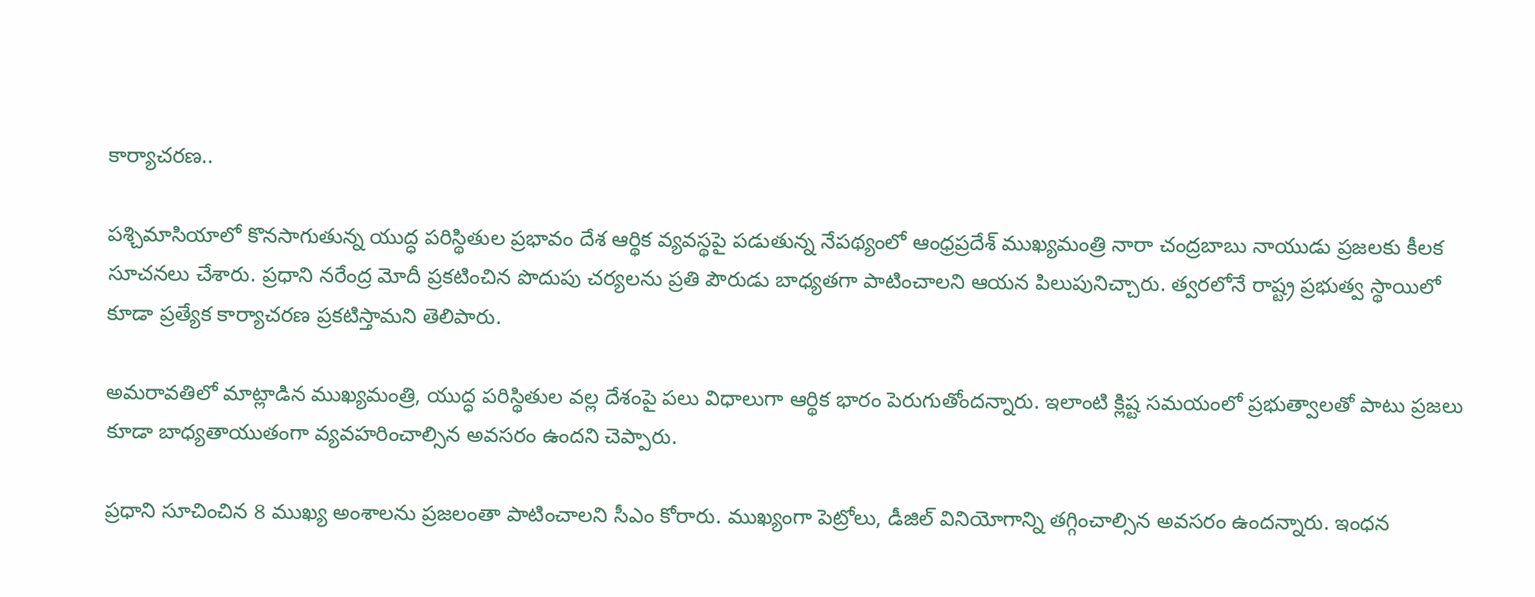కార్యాచరణ..

పశ్చిమాసియాలో కొనసాగుతున్న యుద్ధ పరిస్థితుల ప్రభావం దేశ ఆర్థిక వ్యవస్థపై పడుతున్న నేపథ్యంలో ఆంధ్రప్రదేశ్ ముఖ్యమంత్రి నారా చంద్రబాబు నాయుడు ప్రజలకు కీలక సూచనలు చేశారు. ప్రధాని నరేంద్ర మోదీ ప్రకటించిన పొదుపు చర్యలను ప్రతి పౌరుడు బాధ్యతగా పాటించాలని ఆయన పిలుపునిచ్చారు. త్వరలోనే రాష్ట్ర ప్రభుత్వ స్థాయిలో కూడా ప్రత్యేక కార్యాచరణ ప్రకటిస్తామని తెలిపారు.

అమరావతిలో మాట్లాడిన ముఖ్యమంత్రి, యుద్ధ పరిస్థితుల వల్ల దేశంపై పలు విధాలుగా ఆర్థిక భారం పెరుగుతోందన్నారు. ఇలాంటి క్లిష్ట సమయంలో ప్రభుత్వాలతో పాటు ప్రజలు కూడా బాధ్యతాయుతంగా వ్యవహరించాల్సిన అవసరం ఉందని చెప్పారు.

ప్రధాని సూచించిన 8 ముఖ్య అంశాలను ప్రజలంతా పాటించాలని సీఎం కోరారు. ముఖ్యంగా పెట్రోలు, డీజిల్ వినియోగాన్ని తగ్గించాల్సిన అవసరం ఉందన్నారు. ఇంధన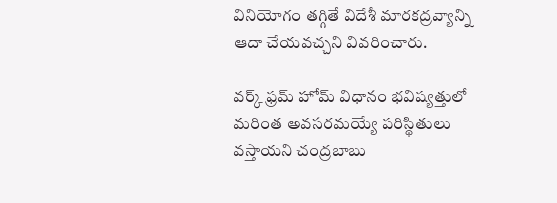వినియోగం తగ్గితే విదేశీ మారకద్రవ్యాన్ని ఆదా చేయవచ్చని వివరించారు.

వర్క్ ఫ్రమ్ హోమ్ విధానం భవిష్యత్తులో మరింత అవసరమయ్యే పరిస్థితులు వస్తాయని చంద్రబాబు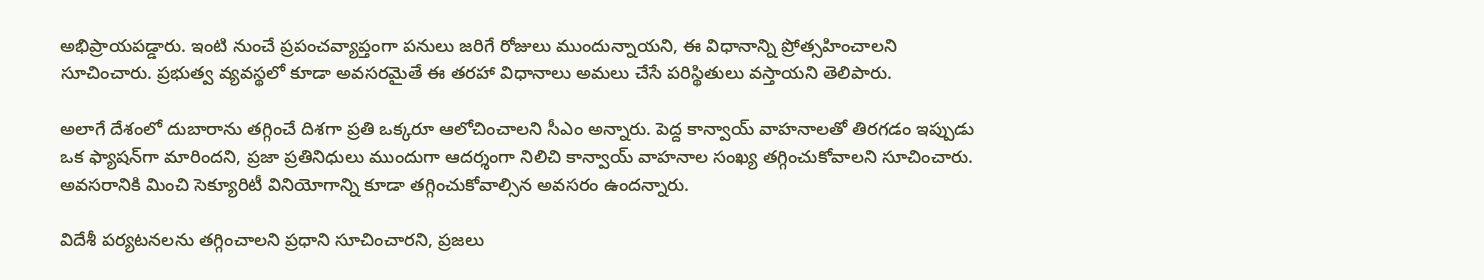అభిప్రాయపడ్డారు. ఇంటి నుంచే ప్రపంచవ్యాప్తంగా పనులు జరిగే రోజులు ముందున్నాయని, ఈ విధానాన్ని ప్రోత్సహించాలని సూచించారు. ప్రభుత్వ వ్యవస్థలో కూడా అవసరమైతే ఈ తరహా విధానాలు అమలు చేసే పరిస్థితులు వస్తాయని తెలిపారు.

అలాగే దేశంలో దుబారాను తగ్గించే దిశగా ప్రతి ఒక్కరూ ఆలోచించాలని సీఎం అన్నారు. పెద్ద కాన్వాయ్ వాహనాలతో తిరగడం ఇప్పుడు ఒక ఫ్యాషన్‌గా మారిందని, ప్రజా ప్రతినిధులు ముందుగా ఆదర్శంగా నిలిచి కాన్వాయ్ వాహనాల సంఖ్య తగ్గించుకోవాలని సూచించారు. అవసరానికి మించి సెక్యూరిటీ వినియోగాన్ని కూడా తగ్గించుకోవాల్సిన అవసరం ఉందన్నారు.

విదేశీ పర్యటనలను తగ్గించాలని ప్రధాని సూచించారని, ప్రజలు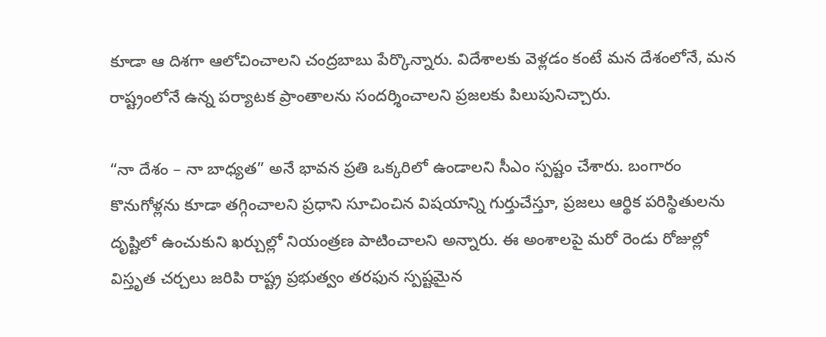కూడా ఆ దిశగా ఆలోచించాలని చంద్రబాబు పేర్కొన్నారు. విదేశాలకు వెళ్లడం కంటే మన దేశంలోనే, మన రాష్ట్రంలోనే ఉన్న పర్యాటక ప్రాంతాలను సందర్శించాలని ప్రజలకు పిలుపునిచ్చారు.

“నా దేశం – నా బాధ్యత” అనే భావన ప్రతి ఒక్కరిలో ఉండాలని సీఎం స్పష్టం చేశారు. బంగారం కొనుగోళ్లను కూడా తగ్గించాలని ప్రధాని సూచించిన విషయాన్ని గుర్తుచేస్తూ, ప్రజలు ఆర్థిక పరిస్థితులను దృష్టిలో ఉంచుకుని ఖర్చుల్లో నియంత్రణ పాటించాలని అన్నారు. ఈ అంశాలపై మరో రెండు రోజుల్లో విస్తృత చర్చలు జరిపి రాష్ట్ర ప్రభుత్వం తరఫున స్పష్టమైన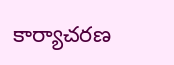కార్యాచరణ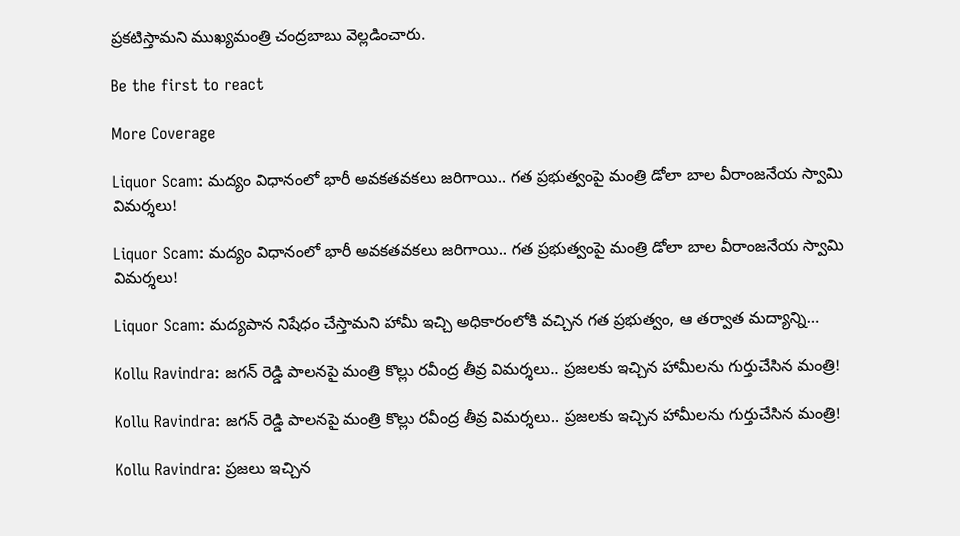ప్రకటిస్తామని ముఖ్యమంత్రి చంద్రబాబు వెల్లడించారు.

Be the first to react

More Coverage

Liquor Scam: మద్యం విధానంలో భారీ అవకతవకలు జరిగాయి.. గత ప్రభుత్వంపై మంత్రి డోలా బాల వీరాంజనేయ స్వామి విమర్శలు!

Liquor Scam: మద్యం విధానంలో భారీ అవకతవకలు జరిగాయి.. గత ప్రభుత్వంపై మంత్రి డోలా బాల వీరాంజనేయ స్వామి విమర్శలు!

Liquor Scam: మద్యపాన నిషేధం చేస్తామని హామీ ఇచ్చి అధికారంలోకి వచ్చిన గత ప్రభుత్వం, ఆ తర్వాత మద్యాన్ని…

Kollu Ravindra: జగన్ రెడ్డి పాలనపై మంత్రి కొల్లు రవీంద్ర తీవ్ర విమర్శలు.. ప్రజలకు ఇచ్చిన హామీలను గుర్తుచేసిన మంత్రి!

Kollu Ravindra: జగన్ రెడ్డి పాలనపై మంత్రి కొల్లు రవీంద్ర తీవ్ర విమర్శలు.. ప్రజలకు ఇచ్చిన హామీలను గుర్తుచేసిన మంత్రి!

Kollu Ravindra: ప్రజలు ఇచ్చిన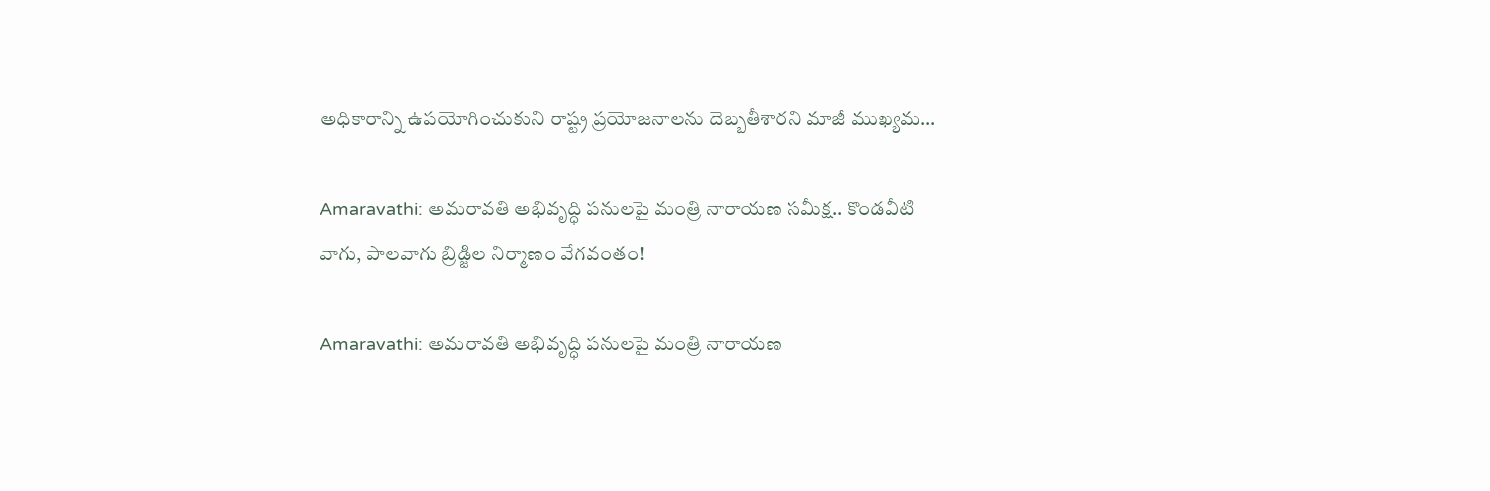అధికారాన్ని ఉపయోగించుకుని రాష్ట్ర ప్రయోజనాలను దెబ్బతీశారని మాజీ ముఖ్యమ…

Amaravathi: అమరావతి అభివృద్ధి పనులపై మంత్రి నారాయణ సమీక్ష.. కొండవీటి వాగు, పాలవాగు బ్రిడ్జిల నిర్మాణం వేగవంతం!

Amaravathi: అమరావతి అభివృద్ధి పనులపై మంత్రి నారాయణ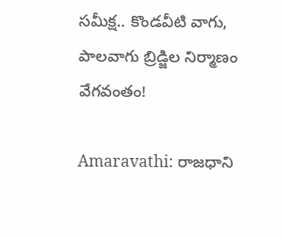సమీక్ష.. కొండవీటి వాగు, పాలవాగు బ్రిడ్జిల నిర్మాణం వేగవంతం!

Amaravathi: రాజధాని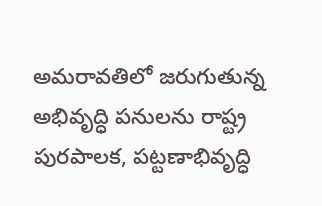అమరావతిలో జరుగుతున్న అభివృద్ధి పనులను రాష్ట్ర పురపాలక, పట్టణాభివృద్ధి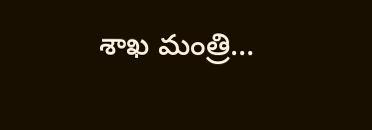శాఖ మంత్రి…